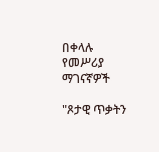በቀላሉ የመሥሪያ ማገናኛዎች

"ጾታዊ ጥቃትን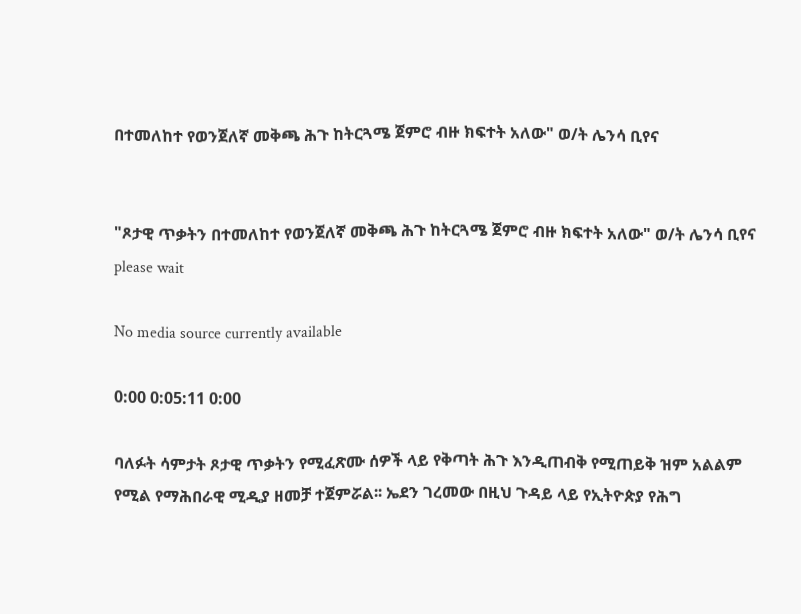በተመለከተ የወንጀለኛ መቅጫ ሕጉ ከትርጓሜ ጀምሮ ብዙ ክፍተት አለው" ወ/ት ሌንሳ ቢየና


"ጾታዊ ጥቃትን በተመለከተ የወንጀለኛ መቅጫ ሕጉ ከትርጓሜ ጀምሮ ብዙ ክፍተት አለው" ወ/ት ሌንሳ ቢየና
please wait

No media source currently available

0:00 0:05:11 0:00

ባለፉት ሳምታት ጾታዊ ጥቃትን የሚፈጽሙ ሰዎች ላይ የቅጣት ሕጉ እንዲጠብቅ የሚጠይቅ ዝም አልልም የሚል የማሕበራዊ ሚዲያ ዘመቻ ተጀምሯል፡፡ ኤደን ገረመው በዚህ ጉዳይ ላይ የኢትዮጵያ የሕግ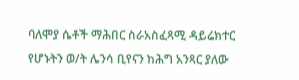ባለሞያ ሴቶች ማሕበር ስራአስፈጻሚ ዳይሬክተር የሆኑትን ወ/ት ሌንሳ ቢየናን ከሕግ አንጻር ያለው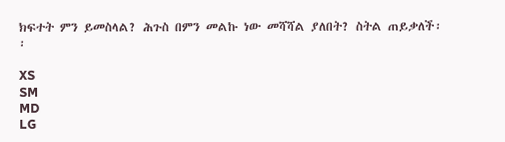ክፍተት ምን ይመስላል? ሕጉስ በምን መልኩ ነው መሻሻል ያለበት? ስትል ጠይቃለች፡፡

XS
SM
MD
LG